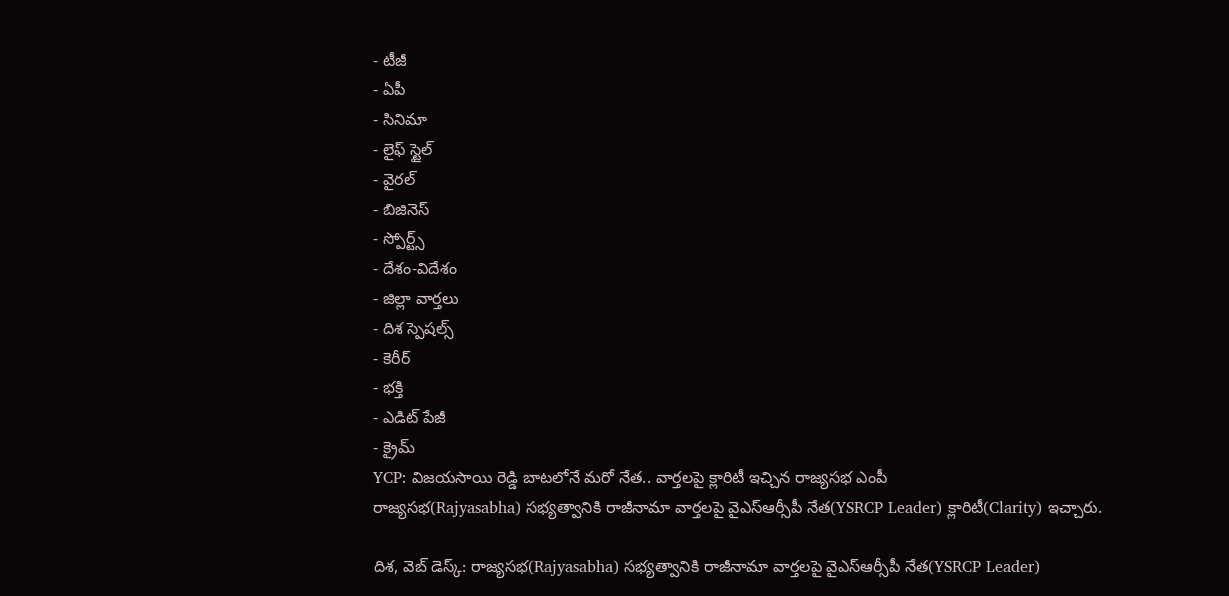- టీజీ
- ఏపీ
- సినిమా
- లైఫ్ స్టైల్
- వైరల్
- బిజినెస్
- స్పోర్ట్స్
- దేశం-విదేశం
- జిల్లా వార్తలు
- దిశ స్పెషల్స్
- కెరీర్
- భక్తి
- ఎడిట్ పేజీ
- క్రైమ్
YCP: విజయసాయి రెడ్డి బాటలోనే మరో నేత.. వార్తలపై క్లారిటీ ఇచ్చిన రాజ్యసభ ఎంపీ
రాజ్యసభ(Rajyasabha) సభ్యత్వానికి రాజీనామా వార్తలపై వైఎస్ఆర్సీపీ నేత(YSRCP Leader) క్లారిటీ(Clarity) ఇచ్చారు.

దిశ, వెబ్ డెస్క్: రాజ్యసభ(Rajyasabha) సభ్యత్వానికి రాజీనామా వార్తలపై వైఎస్ఆర్సీపీ నేత(YSRCP Leader)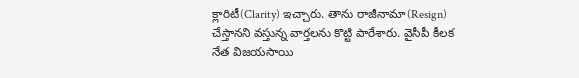క్లారిటీ(Clarity) ఇచ్చారు. తాను రాజీనామా(Resign) చేస్తానని వస్తున్న వార్తలను కొట్టి పారేశారు. వైసీపీ కీలక నేత విజయసాయి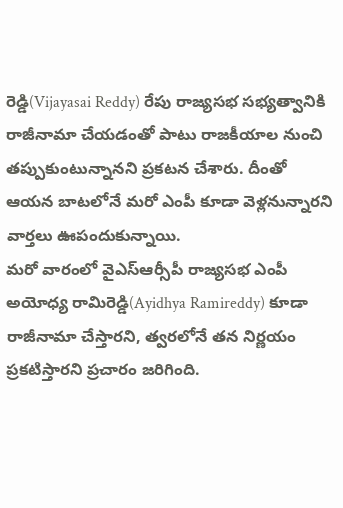రెడ్డి(Vijayasai Reddy) రేపు రాజ్యసభ సభ్యత్వానికి రాజీనామా చేయడంతో పాటు రాజకీయాల నుంచి తప్పుకుంటున్నానని ప్రకటన చేశారు. దీంతో ఆయన బాటలోనే మరో ఎంపీ కూడా వెళ్లనున్నారని వార్తలు ఊపందుకున్నాయి.
మరో వారంలో వైఎస్ఆర్సీపీ రాజ్యసభ ఎంపీ అయోధ్య రామిరెడ్డి(Ayidhya Ramireddy) కూడా రాజీనామా చేస్తారని, త్వరలోనే తన నిర్ణయం ప్రకటిస్తారని ప్రచారం జరిగింది.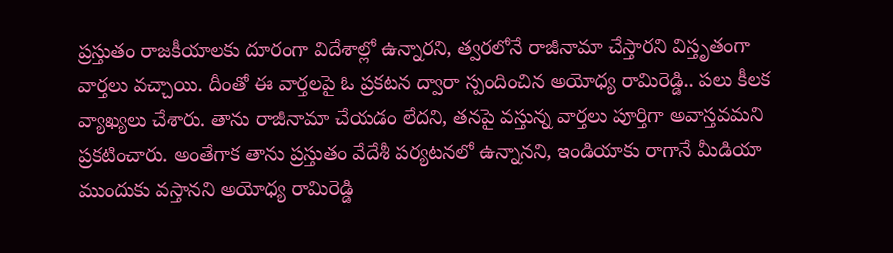ప్రస్తుతం రాజకీయాలకు దూరంగా విదేశాల్లో ఉన్నారని, త్వరలోనే రాజీనామా చేస్తారని విస్తృతంగా వార్తలు వచ్చాయి. దీంతో ఈ వార్తలపై ఓ ప్రకటన ద్వారా స్పందించిన అయోధ్య రామిరెడ్డి.. పలు కీలక వ్యాఖ్యలు చేశారు. తాను రాజీనామా చేయడం లేదని, తనపై వస్తున్న వార్తలు పూర్తిగా అవాస్తవమని ప్రకటించారు. అంతేగాక తాను ప్రస్తుతం వేదేశీ పర్యటనలో ఉన్నానని, ఇండియాకు రాగానే మీడియా ముందుకు వస్తానని అయోధ్య రామిరెడ్డి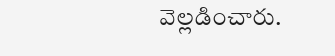వెల్లడించారు.